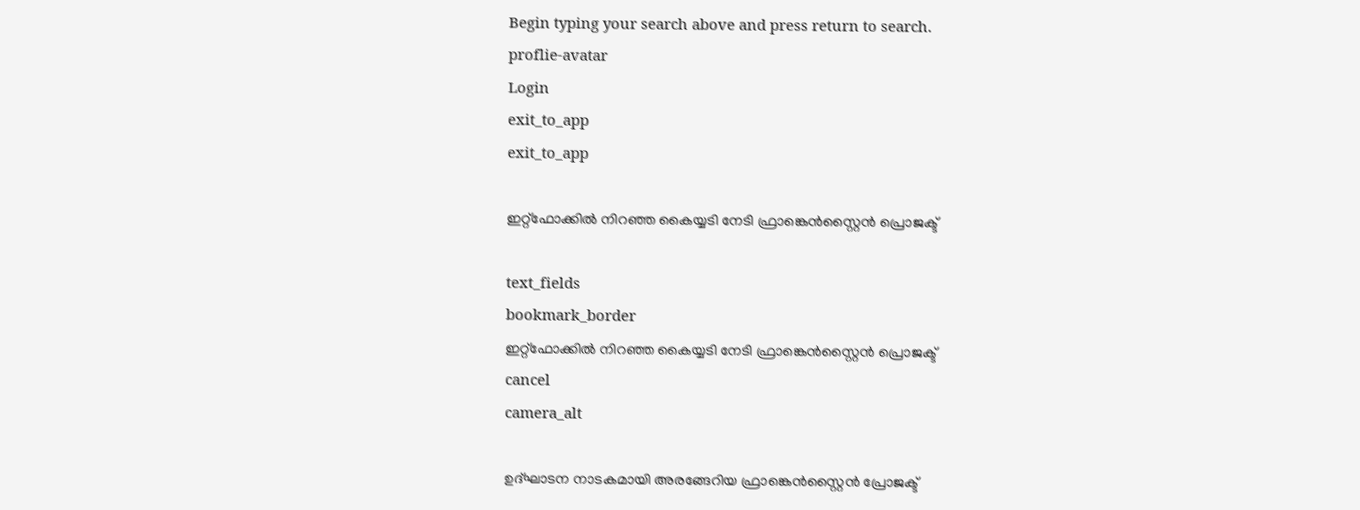Begin typing your search above and press return to search.
proflie-avatar
Login
exit_to_app
exit_to_app

ഇറ്റ്ഫോക്കിൽ നിറഞ്ഞ കൈയ്യടി നേടി ഫ്രാങ്കെന്‍സ്റ്റൈന്‍ പ്രൊജക്ട്

text_fields
bookmark_border
ഇറ്റ്ഫോക്കിൽ നിറഞ്ഞ കൈയ്യടി നേടി ഫ്രാങ്കെന്‍സ്റ്റൈന്‍ പ്രൊജക്ട്
cancel
camera_alt

ഉദ്ഘാടന നാടകമായി അരങ്ങേറിയ ഫ്രാങ്കെൻസ്റ്റൈൻ പ്രോജക്ട്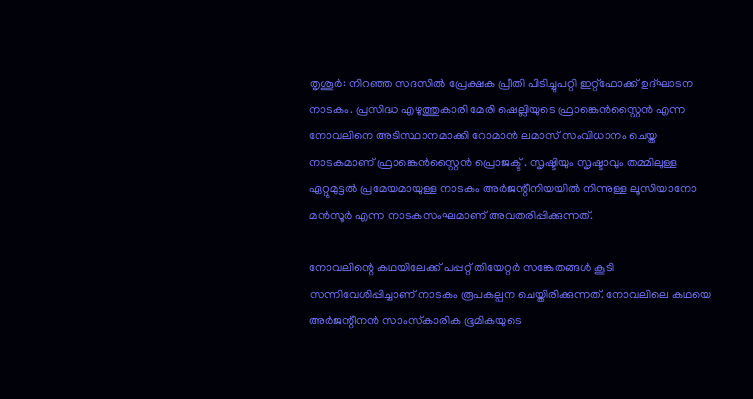തൃശൂർ: നിറഞ്ഞ സദസിൽ പ്രേക്ഷക പ്രീതി പിടിച്ചുപറ്റി ഇറ്റ്ഫോക്ക് ഉദ്ഘാടന നാടകം. പ്രസിദ്ധ എഴുത്തുകാരി മേരി ഷെല്ലിയുടെ ഫ്രാങ്കെന്‍സ്റ്റൈന്‍ എന്ന നോവലിനെ അടിസ്ഥാനമാക്കി റോമാന്‍ ലമാസ് സംവിധാനം ചെയ്ത നാടകമാണ് ഫ്രാങ്കെന്‍സ്റ്റൈന്‍ പ്രൊജക്ട് . സൃഷ്ടിയും സൃഷ്ടാവും തമ്മിലുള്ള ഏറ്റുമുട്ടല്‍ പ്രമേയമായുള്ള നാടകം അര്‍ജന്റീനിയയില്‍ നിന്നുള്ള ലൂസിയാനോ മന്‍സൂര്‍ എന്ന നാടകസംഘമാണ് അവതരിപ്പിക്കുന്നത്.

നോവലിന്റെ കഥയിലേക്ക് പപ്പറ്റ് തിയേറ്റര്‍ സങ്കേതങ്ങള്‍ കൂടി സന്നിവേശിപ്പിച്ചാണ് നാടകം രൂപകല്പന ചെയ്തിരിക്കുന്നത്. നോവലിലെ കഥയെ അര്‍ജന്റീനന്‍ സാംസ്‌കാരിക ഭൂമികയുടെ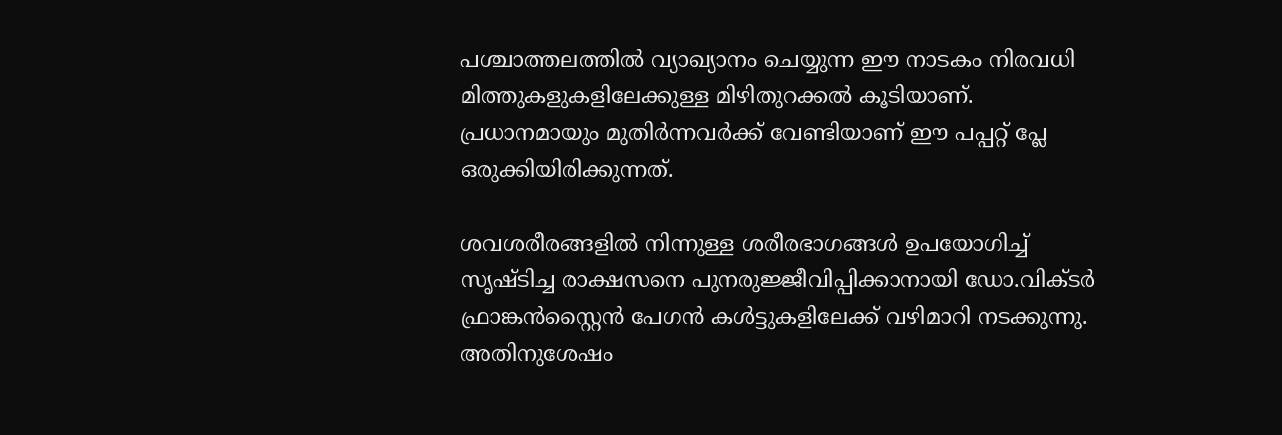പശ്ചാത്തലത്തില്‍ വ്യാഖ്യാനം ചെയ്യുന്ന ഈ നാടകം നിരവധി മിത്തുകളുകളിലേക്കുള്ള മിഴിതുറക്കല്‍ കൂടിയാണ്. പ്രധാനമായും മുതിര്‍ന്നവര്‍ക്ക് വേണ്ടിയാണ് ഈ പപ്പറ്റ് പ്ലേ ഒരുക്കിയിരിക്കുന്നത്.

ശവശരീരങ്ങളില്‍ നിന്നുള്ള ശരീരഭാഗങ്ങള്‍ ഉപയോഗിച്ച് സൃഷ്ടിച്ച രാക്ഷസനെ പുനരുജ്ജീവിപ്പിക്കാനായി ഡോ.വിക്ടര്‍ ഫ്രാങ്കന്‍സ്റ്റൈന്‍ പേഗന്‍ കള്‍ട്ടുകളിലേക്ക് വഴിമാറി നടക്കുന്നു. അതിനുശേഷം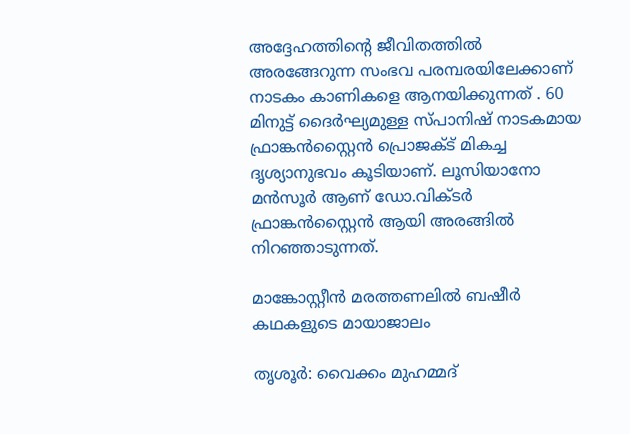അദ്ദേഹത്തിന്റെ ജീവിതത്തില്‍ അരങ്ങേറുന്ന സംഭവ പരമ്പരയിലേക്കാണ് നാടകം കാണികളെ ആനയിക്കുന്നത് . 60 മിനുട്ട് ദൈര്‍ഘ്യമുള്ള സ്പാനിഷ് നാടകമായ ഫ്രാങ്കന്‍സ്റ്റൈന്‍ പ്രൊജക്ട് മികച്ച ദൃശ്യാനുഭവം കൂടിയാണ്. ലൂസിയാനോ മന്‍സൂര്‍ ആണ് ഡോ.വിക്ടര്‍ ഫ്രാങ്കന്‍സ്റ്റൈന്‍ ആയി അരങ്ങില്‍ നിറഞ്ഞാടുന്നത്.

മാങ്കോസ്റ്റീന്‍ മരത്തണലില്‍ ബഷീര്‍ കഥകളുടെ മായാജാലം

തൃശൂർ: വൈക്കം മുഹമ്മദ്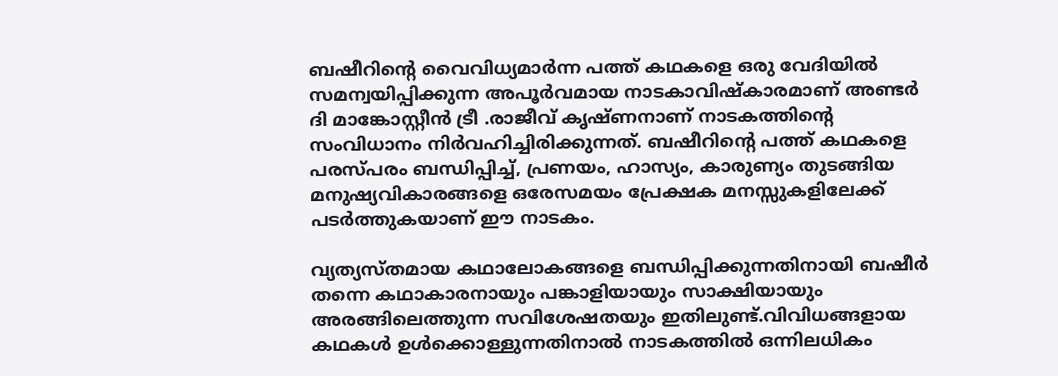ബഷീറിന്റെ വൈവിധ്യമാര്‍ന്ന പത്ത് കഥകളെ ഒരു വേദിയില്‍ സമന്വയിപ്പിക്കുന്ന അപൂര്‍വമായ നാടകാവിഷ്‌കാരമാണ് അണ്ടര്‍ ദി മാങ്കോസ്റ്റീന്‍ ട്രീ .രാജീവ് കൃഷ്ണനാണ് നാടകത്തിന്റെ സംവിധാനം നിര്‍വഹിച്ചിരിക്കുന്നത്. ബഷീറിന്റെ പത്ത് കഥകളെ പരസ്പരം ബന്ധിപ്പിച്ച്, പ്രണയം, ഹാസ്യം, കാരുണ്യം തുടങ്ങിയ മനുഷ്യവികാരങ്ങളെ ഒരേസമയം പ്രേക്ഷക മനസ്സുകളിലേക്ക് പടര്‍ത്തുകയാണ് ഈ നാടകം.

വ്യത്യസ്തമായ കഥാലോകങ്ങളെ ബന്ധിപ്പിക്കുന്നതിനായി ബഷീര്‍ തന്നെ കഥാകാരനായും പങ്കാളിയായും സാക്ഷിയായും അരങ്ങിലെത്തുന്ന സവിശേഷതയും ഇതിലുണ്ട്.വിവിധങ്ങളായ കഥകള്‍ ഉള്‍ക്കൊള്ളുന്നതിനാല്‍ നാടകത്തില്‍ ഒന്നിലധികം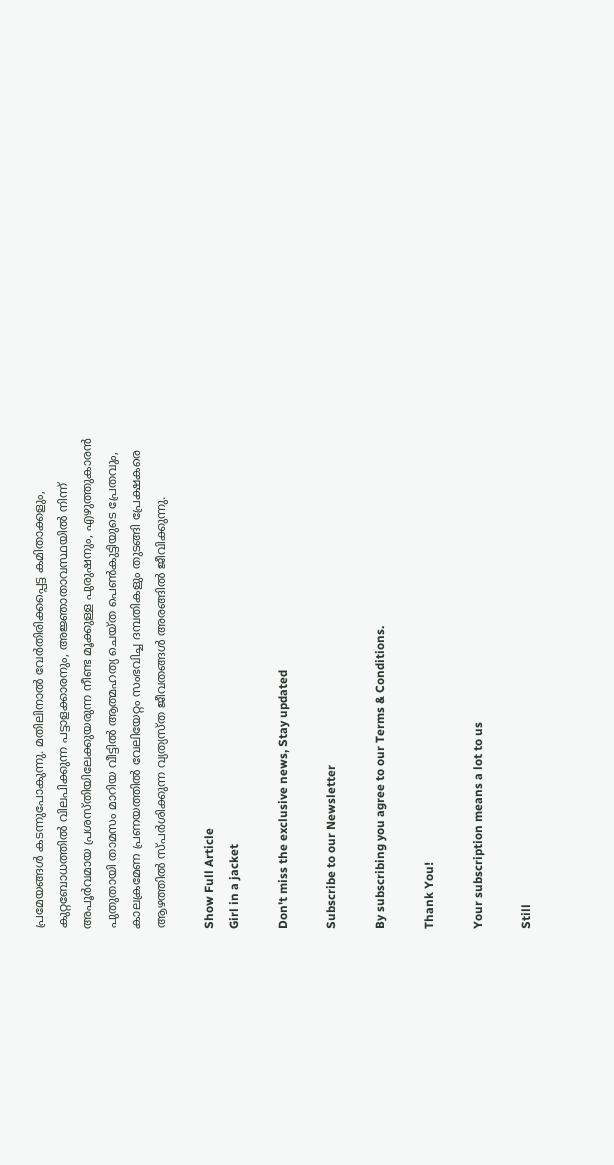പ്രമേയങ്ങള്‍ കടന്നുപോകുന്നു. മതിലിനാല്‍ വേര്‍തിരിക്കപ്പെട്ട കമിതാക്കളും, കുറ്റബോധത്തില്‍ വിലപിക്കുന്ന പട്ടാളക്കാരനും, അജ്ഞാതാവസ്ഥയില്‍ നിന്ന് അപൂര്‍വമായ പ്രശസ്തിയിലേക്കുയരുന്ന നീണ്ട മൂക്കുള്ള പുരുഷനും, എഴുത്തുകാരന്‍ പുതുതായി താമസം മാറിയ വീട്ടില്‍ ആത്മഹത്യ ചെയ്ത പെണ്‍കുട്ടിയുടെ പ്രേതവും, കാലക്രമേണ പ്രണയത്തില്‍ വേലിയേറ്റം സംഭവിച്ച ദമ്പതികളും തുടങ്ങി പ്രേക്ഷകരെ ആഴത്തില്‍ സ്പര്‍ശിക്കുന്ന വ്യത്യസ്ത ജീവതങ്ങള്‍ അരങ്ങില്‍ ജീവിക്കുന്നു.

Show Full Article
Girl in a jacket

Don't miss the exclusive news, Stay updated

Subscribe to our Newsletter

By subscribing you agree to our Terms & Conditions.

Thank You!

Your subscription means a lot to us

Still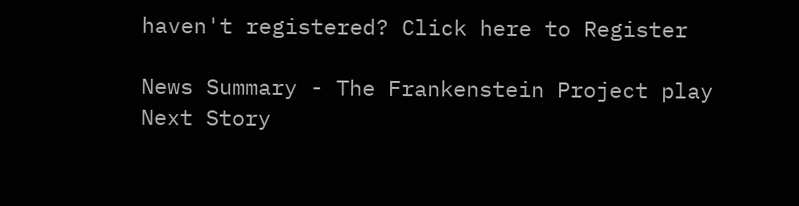haven't registered? Click here to Register

News Summary - The Frankenstein Project play
Next Story